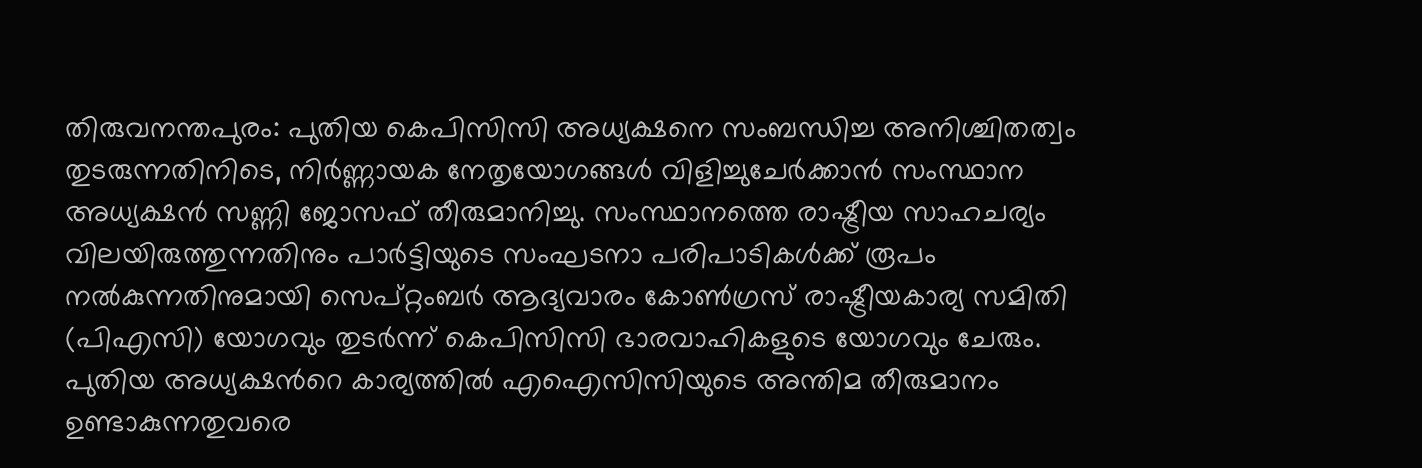തിരുവനന്തപുരം: പുതിയ കെപിസിസി അധ്യക്ഷനെ സംബന്ധിച്ച അനിശ്ചിതത്വം തുടരുന്നതിനിടെ, നിർണ്ണായക നേതൃയോഗങ്ങൾ വിളിച്ചുചേർക്കാൻ സംസ്ഥാന അധ്യക്ഷൻ സണ്ണി ജോസഫ് തീരുമാനിച്ചു. സംസ്ഥാനത്തെ രാഷ്ട്രീയ സാഹചര്യം വിലയിരുത്തുന്നതിനും പാർട്ടിയുടെ സംഘടനാ പരിപാടികൾക്ക് രൂപം നൽകുന്നതിനുമായി സെപ്റ്റംബർ ആദ്യവാരം കോൺഗ്രസ് രാഷ്ട്രീയകാര്യ സമിതി (പിഎസി) യോഗവും തുടർന്ന് കെപിസിസി ഭാരവാഹികളുടെ യോഗവും ചേരും.
പുതിയ അധ്യക്ഷൻറെ കാര്യത്തിൽ എഐസിസിയുടെ അന്തിമ തീരുമാനം ഉണ്ടാകുന്നതുവരെ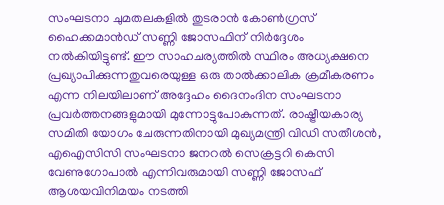സംഘടനാ ചുമതലകളിൽ തുടരാൻ കോൺഗ്രസ് ഹൈക്കമാൻഡ് സണ്ണി ജോസഫിന് നിർദ്ദേശം നൽകിയിട്ടുണ്ട്. ഈ സാഹചര്യത്തിൽ സ്ഥിരം അധ്യക്ഷനെ പ്രഖ്യാപിക്കുന്നതുവരെയുള്ള ഒരു താൽക്കാലിക ക്രമീകരണം എന്ന നിലയിലാണ് അദ്ദേഹം ദൈനംദിന സംഘടനാ പ്രവർത്തനങ്ങളുമായി മുന്നോട്ടുപോകുന്നത്. രാഷ്ട്രീയകാര്യ സമിതി യോഗം ചേരുന്നതിനായി മുഖ്യമന്ത്രി വിഡി സതീശൻ, എഐസിസി സംഘടനാ ജനറൽ സെക്രട്ടറി കെസി വേണുഗോപാൽ എന്നിവരുമായി സണ്ണി ജോസഫ് ആശയവിനിമയം നടത്തി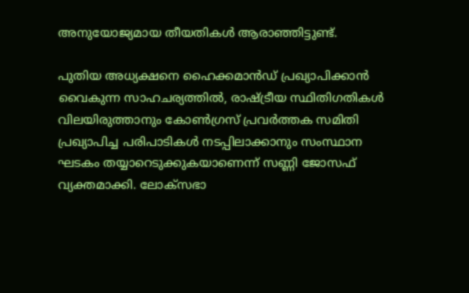അനുയോജ്യമായ തീയതികൾ ആരാഞ്ഞിട്ടുണ്ട്.

പുതിയ അധ്യക്ഷനെ ഹൈക്കമാൻഡ് പ്രഖ്യാപിക്കാൻ വൈകുന്ന സാഹചര്യത്തിൽ, രാഷ്ട്രീയ സ്ഥിതിഗതികൾ വിലയിരുത്താനും കോൺഗ്രസ് പ്രവർത്തക സമിതി പ്രഖ്യാപിച്ച പരിപാടികൾ നടപ്പിലാക്കാനും സംസ്ഥാന ഘടകം തയ്യാറെടുക്കുകയാണെന്ന് സണ്ണി ജോസഫ് വ്യക്തമാക്കി. ലോക്സഭാ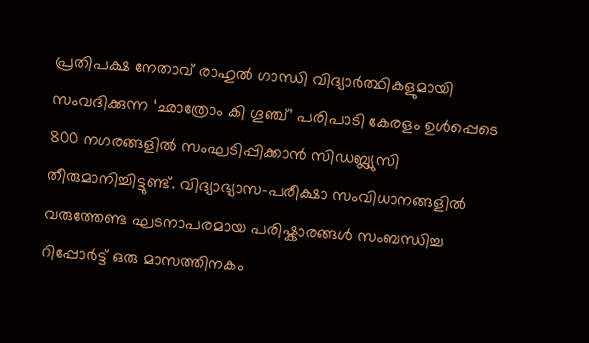പ്രതിപക്ഷ നേതാവ് രാഹുൽ ഗാന്ധി വിദ്യാർത്ഥികളുമായി സംവദിക്കുന്ന ‘ഛാത്രോം കി ഗൂഞ്ച്’ പരിപാടി കേരളം ഉൾപ്പെടെ 800 നഗരങ്ങളിൽ സംഘടിപ്പിക്കാൻ സിഡബ്ല്യുസി തീരുമാനിച്ചിട്ടുണ്ട്. വിദ്യാഭ്യാസ-പരീക്ഷാ സംവിധാനങ്ങളിൽ വരുത്തേണ്ട ഘടനാപരമായ പരിഷ്കാരങ്ങൾ സംബന്ധിച്ച റിപ്പോർട്ട് ഒരു മാസത്തിനകം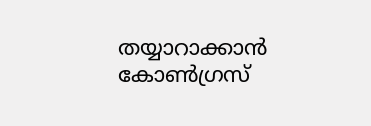തയ്യാറാക്കാൻ കോൺഗ്രസ്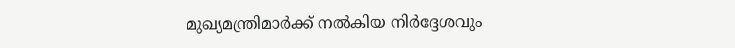മുഖ്യമന്ത്രിമാർക്ക് നൽകിയ നിർദ്ദേശവും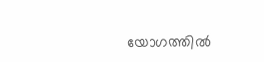യോഗത്തിൽ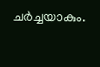ചർച്ചയാകും.